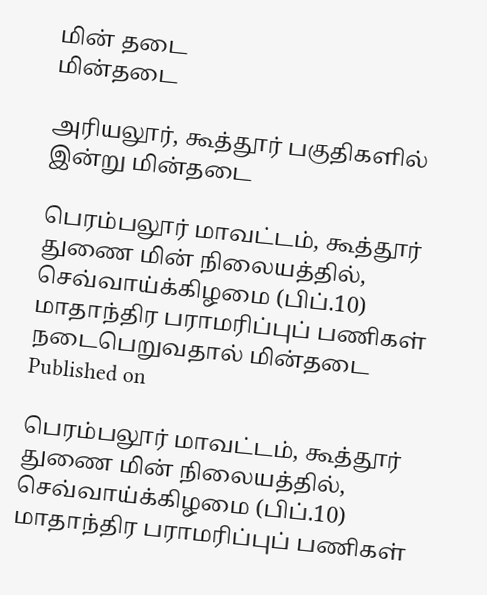மின் தடை
மின்தடை

அரியலூர், கூத்தூர் பகுதிகளில் இன்று மின்தடை

பெரம்பலூர் மாவட்டம், கூத்தூர் துணை மின் நிலையத்தில், செவ்வாய்க்கிழமை (பிப்.10) மாதாந்திர பராமரிப்புப் பணிகள் நடைபெறுவதால் மின்தடை
Published on

பெரம்பலூர் மாவட்டம், கூத்தூர் துணை மின் நிலையத்தில், செவ்வாய்க்கிழமை (பிப்.10) மாதாந்திர பராமரிப்புப் பணிகள்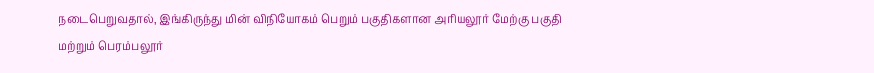நடைபெறுவதால், இங்கிருந்து மின் விநியோகம் பெறும் பகுதிகளான அரியலூர் மேற்கு பகுதி மற்றும் பெரம்பலூர்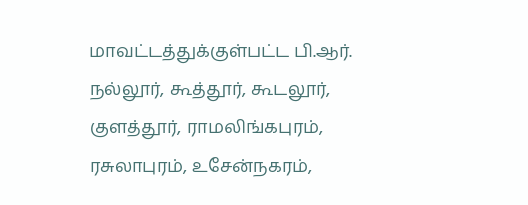மாவட்டத்துக்குள்பட்ட பி.ஆர். நல்லூர், கூத்தூர், கூடலூர், குளத்தூர், ராமலிங்கபுரம், ரசுலாபுரம், உசேன்நகரம்,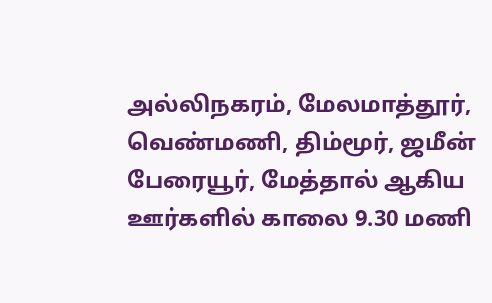அல்லிநகரம், மேலமாத்தூர், வெண்மணி, திம்மூர், ஜமீன் பேரையூர், மேத்தால் ஆகிய ஊர்களில் காலை 9.30 மணி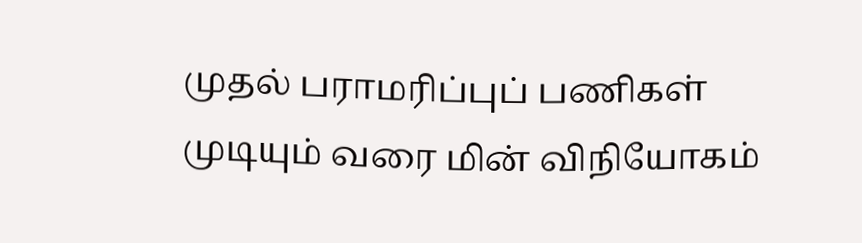முதல் பராமரிப்புப் பணிகள் முடியும் வரை மின் விநியோகம்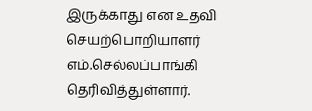இருக்காது என உதவி செயற்பொறியாளர் எம்.செல்லப்பாங்கி தெரிவித்துள்ளார்.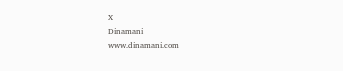X
Dinamani
www.dinamani.com